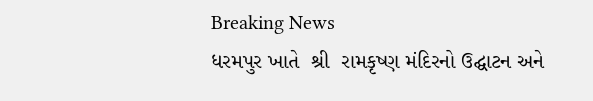Breaking News
ધરમપુર ખાતે  શ્રી  રામકૃષ્ણ મંદિરનો ઉદ્ઘાટન અને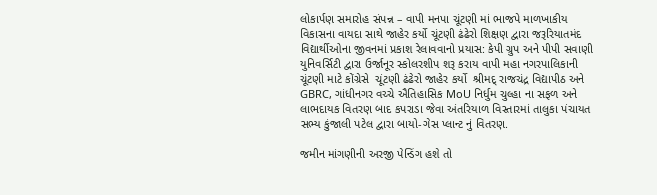લોકાર્પણ સમારોહ સંપન્ન – વાપી મનપા ચૂંટણી માં ભાજપે માળખાકીય વિકાસના વાયદા સાથે જાહેર કર્યો ચૂંટણી ઢંઢેરો શિક્ષણ દ્વારા જરૂરિયાતમંદ વિદ્યાર્થીઓના જીવનમાં પ્રકાશ રેલાવવાનો પ્રયાસ: કેપી ગ્રુપ અને પીપી સવાણી યુનિવર્સિટી દ્વારા ઉર્જાનૂર સ્કોલરશીપ શરૂ કરાય વાપી મહા નગરપાલિકાની ચૂંટણી માટે કોંગ્રેસે  ચૂંટણી ઢંઢેરો જાહેર કર્યો  શ્રીમદ્ રાજચંદ્ર વિદ્યાપીઠ અને GBRC, ગાંધીનગર વચ્ચે ઐતિહાસિક MoU નિર્ધુમ ચુલ્હા ના સફળ અને લાભદાયક વિતરણ બાદ કપરાડા જેવા અંતરિયાળ વિસ્તારમાં તાલુકા પંચાયત સભ્ય કુંજાલી પટેલ દ્વારા બાયો-ગેસ પ્લાન્ટ નું વિતરણ.

જમીન માંગણીની અરજી પેન્ડિંગ હશે તો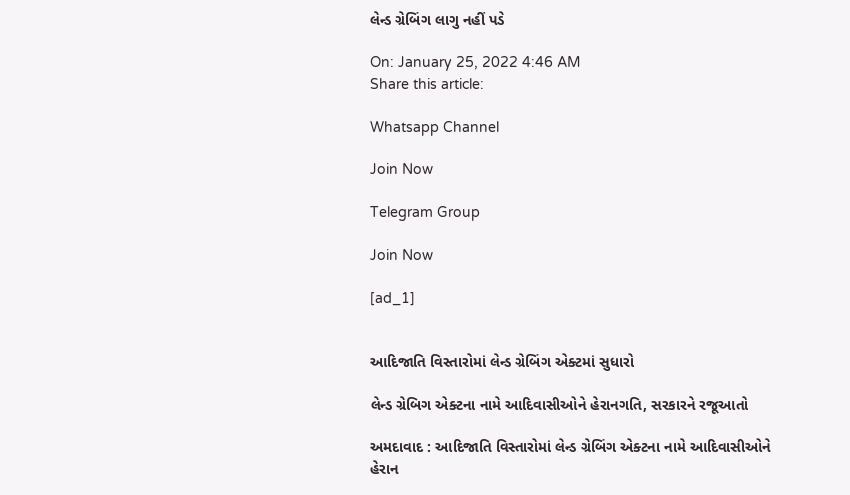લેન્ડ ગ્રેબિંગ લાગુ નહીં પડે

On: January 25, 2022 4:46 AM
Share this article:

Whatsapp Channel

Join Now

Telegram Group

Join Now

[ad_1]


આદિજાતિ વિસ્તારોમાં લેન્ડ ગ્રેબિંગ એક્ટમાં સુધારો

લેન્ડ ગ્રેબિગ એક્ટના નામે આદિવાસીઓને હેરાનગતિ, સરકારને રજૂઆતો

અમદાવાદ : આદિજાતિ વિસ્તારોમાં લેન્ડ ગ્રેબિંગ એક્ટના નામે આદિવાસીઓને હેરાન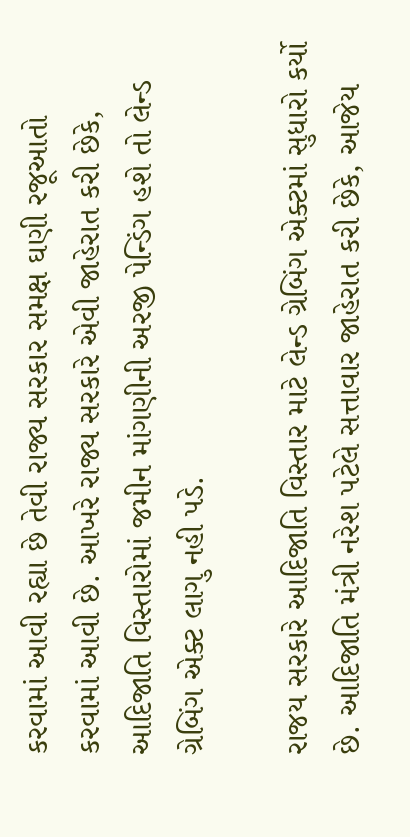કરવામાં આવી રહ્યા છે તેવી રાજ્ય સરકાર સમક્ષ ઘણી રજૂઆતો કરવામાં આવી છે. આખરે રાજ્ય સરકારે એવી જાહેરાત કરી છેકે, આદિજાતિ વિસ્તારોમાં જમીન માંગણીની અરજી પેન્ડિંગ હશે તો લેન્ડ ગ્રેબિંગ એક્ટ લાગુ નહી પડે.

રાજય સરકારે આદિજાતિ વિસ્તાર માટે લેન્ડ ગ્રેબિંગ એક્ટમાં સુધારો કર્યો છે. આદિજાતિ મંત્રી નરેશ પટેલે સત્તાવાર જાહેરાત કરી છેકે, આજેય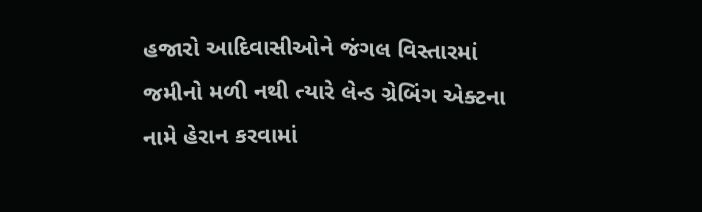હજારો આદિવાસીઓને જંગલ વિસ્તારમાં જમીનો મળી નથી ત્યારે લેન્ડ ગ્રેબિંગ એક્ટના નામે હેરાન કરવામાં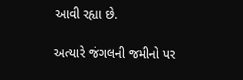આવી રહ્યા છે.

અત્યારે જંગલની જમીનો પર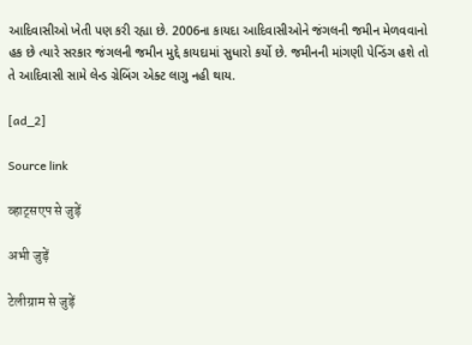આદિવાસીઓ ખેતી પણ કરી રહ્યા છે. 2006ના કાયદા આદિવાસીઓને જંગલની જમીન મેળવવાનો હક છે ત્યારે સરકાર જંગલની જમીન મુદ્દે કાયદામાં સુધારો કર્યો છે. જમીનની માંગણી પેન્ડિંગ હશે તો તે આદિવાસી સામે લેન્ડ ગ્રેબિંગ એક્ટ લાગુ નહી થાય.

[ad_2]

Source link

व्हाट्सएप से जुड़ें

अभी जुड़ें

टेलीग्राम से जुड़ें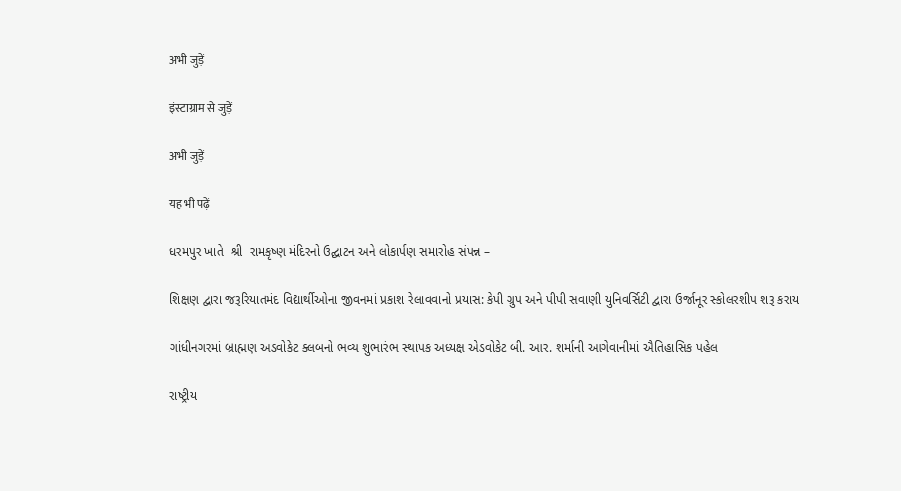अभी जुड़ें

इंस्टाग्राम से जुड़ें

अभी जुड़ें

यह भी पढ़ें

ધરમપુર ખાતે  શ્રી  રામકૃષ્ણ મંદિરનો ઉદ્ઘાટન અને લોકાર્પણ સમારોહ સંપન્ન –

શિક્ષણ દ્વારા જરૂરિયાતમંદ વિદ્યાર્થીઓના જીવનમાં પ્રકાશ રેલાવવાનો પ્રયાસ: કેપી ગ્રુપ અને પીપી સવાણી યુનિવર્સિટી દ્વારા ઉર્જાનૂર સ્કોલરશીપ શરૂ કરાય

ગાંધીનગરમાં બ્રાહ્મણ અડવોકેટ ક્લબનો ભવ્ય શુભારંભ સ્થાપક અધ્યક્ષ એડવોકેટ બી. આર. શર્માની આગેવાનીમાં ઐતિહાસિક પહેલ

રાષ્ટ્રીય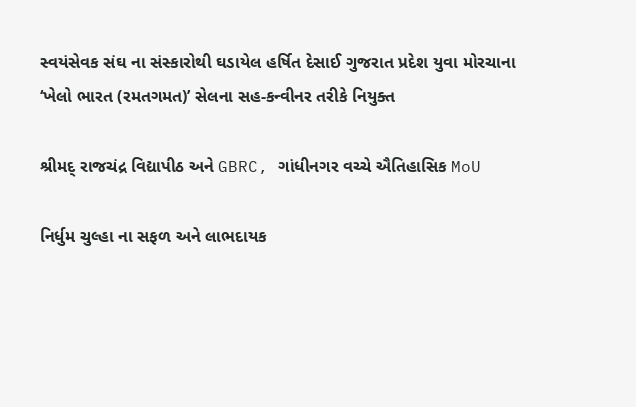સ્વયંસેવક સંઘ ના સંસ્કારોથી ઘડાયેલ હર્ષિત દેસાઈ ગુજરાત પ્રદેશ યુવા મોરચાના ‘ખેલો ભારત (રમતગમત)’ સેલના સહ-કન્વીનર તરીકે નિયુક્ત

શ્રીમદ્ રાજચંદ્ર વિદ્યાપીઠ અને GBRC, ગાંધીનગર વચ્ચે ઐતિહાસિક MoU

નિર્ધુમ ચુલ્હા ના સફળ અને લાભદાયક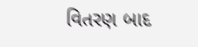વિતરણ બાદ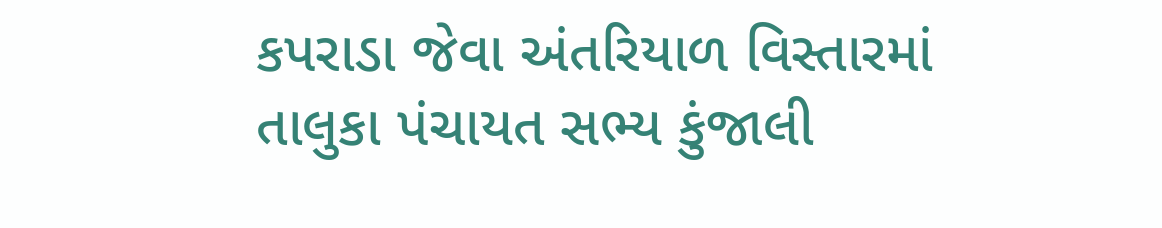કપરાડા જેવા અંતરિયાળ વિસ્તારમાં તાલુકા પંચાયત સભ્ય કુંજાલી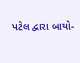પટેલ દ્વારા બાયો-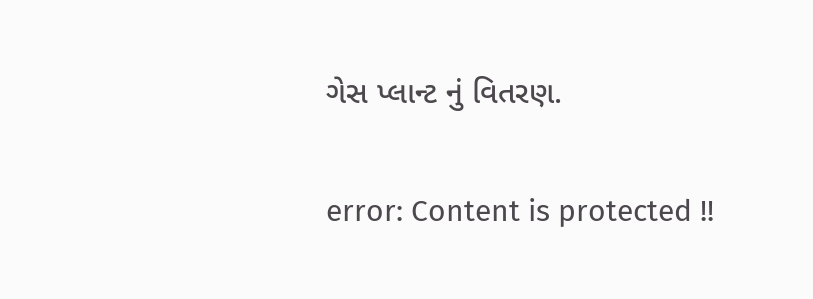ગેસ પ્લાન્ટ નું વિતરણ.

error: Content is protected !!